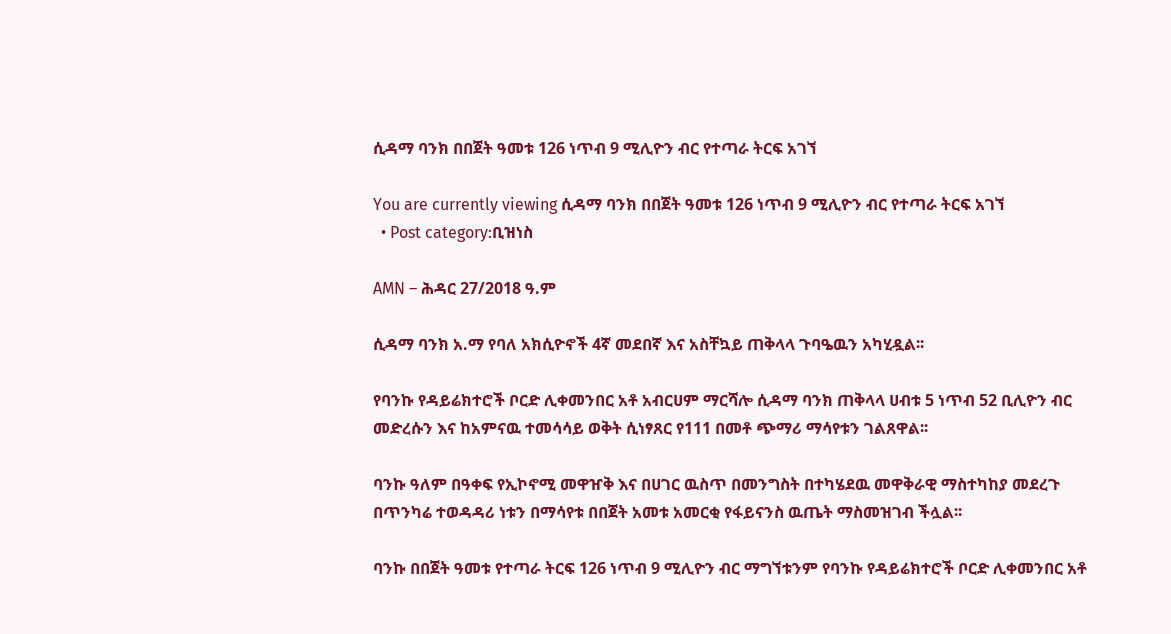ሲዳማ ባንክ በበጀት ዓመቱ 126 ነጥብ 9 ሚሊዮን ብር የተጣራ ትርፍ አገኘ

You are currently viewing ሲዳማ ባንክ በበጀት ዓመቱ 126 ነጥብ 9 ሚሊዮን ብር የተጣራ ትርፍ አገኘ
  • Post category:ቢዝነስ

AMN – ሕዳር 27/2018 ዓ.ም

ሲዳማ ባንክ አ.ማ የባለ አክሲዮኖች 4ኛ መደበኛ እና አስቸኳይ ጠቅላላ ጉባዔዉን አካሂዷል፡፡

የባንኩ የዳይሬክተሮች ቦርድ ሊቀመንበር አቶ አብርሀም ማርሻሎ ሲዳማ ባንክ ጠቅላላ ሀብቱ 5 ነጥብ 52 ቢሊዮን ብር መድረሱን እና ከአምናዉ ተመሳሳይ ወቅት ሲነፃጸር የ111 በመቶ ጭማሪ ማሳየቱን ገልጸዋል፡፡

ባንኩ ዓለም በዓቀፍ የኢኮኖሚ መዋዠቅ እና በሀገር ዉስጥ በመንግስት በተካሄደዉ መዋቅራዊ ማስተካከያ መደረጉ በጥንካሬ ተወዳዳሪ ነቱን በማሳየቱ በበጀት አመቱ አመርቂ የፋይናንስ ዉጤት ማስመዝገብ ችሏል፡፡

ባንኩ በበጀት ዓመቱ የተጣራ ትርፍ 126 ነጥብ 9 ሚሊዮን ብር ማግኘቱንም የባንኩ የዳይሬክተሮች ቦርድ ሊቀመንበር አቶ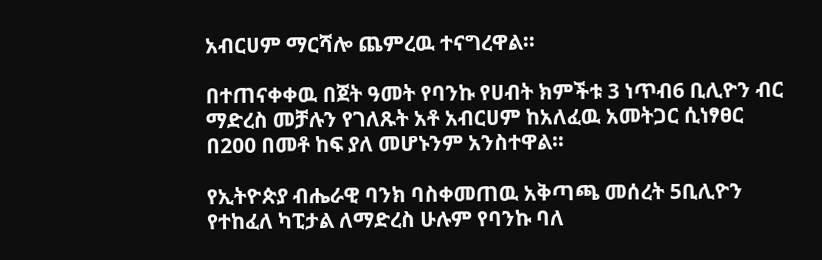አብርሀም ማርሻሎ ጨምረዉ ተናግረዋል፡፡

በተጠናቀቀዉ በጀት ዓመት የባንኩ የሀብት ክምችቱ 3 ነጥብ6 ቢሊዮን ብር ማድረስ መቻሉን የገለጹት አቶ አብርሀም ከአለፈዉ አመትጋር ሲነፃፀር በ200 በመቶ ከፍ ያለ መሆኑንም አንስተዋል።

የኢትዮጵያ ብሔራዊ ባንክ ባስቀመጠዉ አቅጣጫ መሰረት 5ቢሊዮን የተከፈለ ካፒታል ለማድረስ ሁሉም የባንኩ ባለ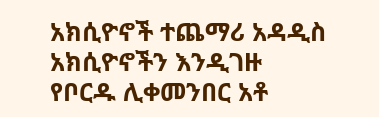አክሲዮኖች ተጨማሪ አዳዲስ አክሲዮኖችን እንዲገዙ የቦርዱ ሊቀመንበር አቶ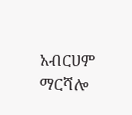አብርሀም ማርሻሎ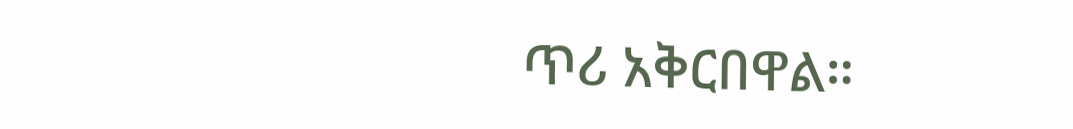ጥሪ አቅርበዋል።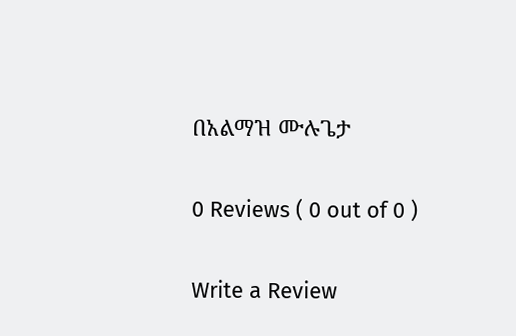በአልማዝ ሙሉጌታ

0 Reviews ( 0 out of 0 )

Write a Review